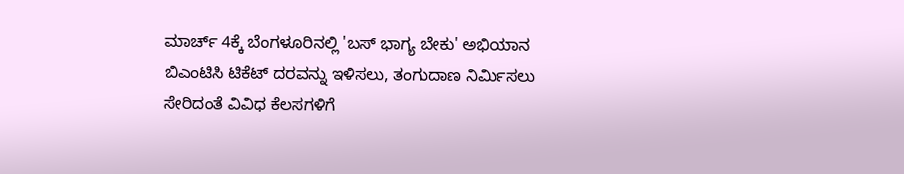ಮಾರ್ಚ್ 4ಕ್ಕೆ ಬೆಂಗಳೂರಿನಲ್ಲಿ 'ಬಸ್ ಭಾಗ್ಯ ಬೇಕು' ಅಭಿಯಾನ
ಬಿಎಂಟಿಸಿ ಟಿಕೆಟ್ ದರವನ್ನು ಇಳಿಸಲು, ತಂಗುದಾಣ ನಿರ್ಮಿಸಲು ಸೇರಿದಂತೆ ವಿವಿಧ ಕೆಲಸಗಳಿಗೆ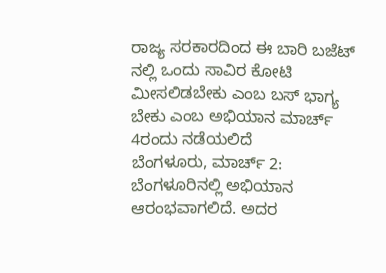ರಾಜ್ಯ ಸರಕಾರದಿಂದ ಈ ಬಾರಿ ಬಜೆಟ್ ನಲ್ಲಿ ಒಂದು ಸಾವಿರ ಕೋಟಿ ಮೀಸಲಿಡಬೇಕು ಎಂಬ ಬಸ್ ಭಾಗ್ಯ ಬೇಕು ಎಂಬ ಅಭಿಯಾನ ಮಾರ್ಚ್ 4ರಂದು ನಡೆಯಲಿದೆ
ಬೆಂಗಳೂರು, ಮಾರ್ಚ್ 2: ಬೆಂಗಳೂರಿನಲ್ಲಿ ಅಭಿಯಾನ ಆರಂಭವಾಗಲಿದೆ. ಅದರ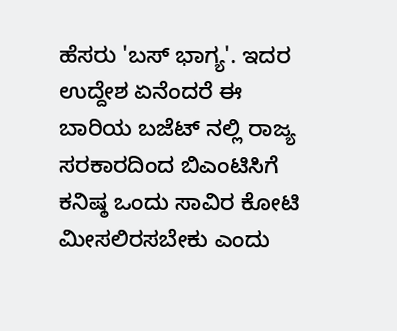ಹೆಸರು 'ಬಸ್ ಭಾಗ್ಯ'. ಇದರ ಉದ್ದೇಶ ಏನೆಂದರೆ ಈ ಬಾರಿಯ ಬಜೆಟ್ ನಲ್ಲಿ ರಾಜ್ಯ ಸರಕಾರದಿಂದ ಬಿಎಂಟಿಸಿಗೆ ಕನಿಷ್ಠ ಒಂದು ಸಾವಿರ ಕೋಟಿ ಮೀಸಲಿರಸಬೇಕು ಎಂದು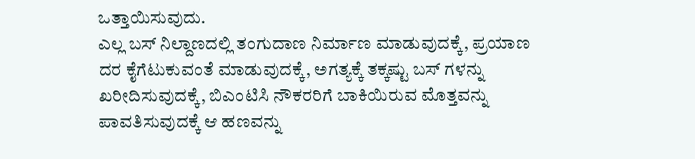ಒತ್ತಾಯಿಸುವುದು.
ಎಲ್ಲ ಬಸ್ ನಿಲ್ದಾಣದಲ್ಲಿ ತಂಗುದಾಣ ನಿರ್ಮಾಣ ಮಾಡುವುದಕ್ಕೆ, ಪ್ರಯಾಣ ದರ ಕೈಗೆಟುಕುವಂತೆ ಮಾಡುವುದಕ್ಕೆ, ಅಗತ್ಯಕ್ಕೆ ತಕ್ಕಷ್ಟು ಬಸ್ ಗಳನ್ನು ಖರೀದಿಸುವುದಕ್ಕೆ, ಬಿಎಂಟಿಸಿ ನೌಕರರಿಗೆ ಬಾಕಿಯಿರುವ ಮೊತ್ತವನ್ನು ಪಾವತಿಸುವುದಕ್ಕೆ ಆ ಹಣವನ್ನು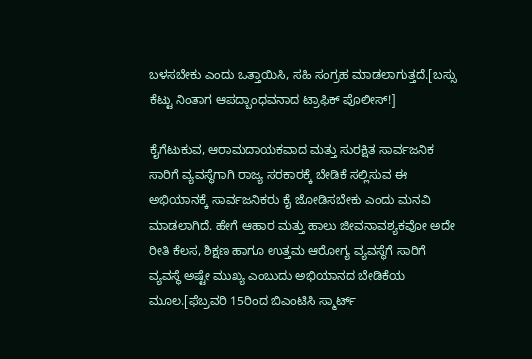ಬಳಸಬೇಕು ಎಂದು ಒತ್ತಾಯಿಸಿ, ಸಹಿ ಸಂಗ್ರಹ ಮಾಡಲಾಗುತ್ತದೆ.[ಬಸ್ಸು ಕೆಟ್ಟು ನಿಂತಾಗ ಆಪದ್ಬಾಂಧವನಾದ ಟ್ರಾಫಿಕ್ ಪೊಲೀಸ್!]

ಕೈಗೆಟುಕುವ, ಆರಾಮದಾಯಕವಾದ ಮತ್ತು ಸುರಕ್ಷಿತ ಸಾರ್ವಜನಿಕ ಸಾರಿಗೆ ವ್ಯವಸ್ಥೆಗಾಗಿ ರಾಜ್ಯ ಸರಕಾರಕ್ಕೆ ಬೇಡಿಕೆ ಸಲ್ಲಿಸುವ ಈ ಅಭಿಯಾನಕ್ಕೆ ಸಾರ್ವಜನಿಕರು ಕೈ ಜೋಡಿಸಬೇಕು ಎಂದು ಮನವಿ ಮಾಡಲಾಗಿದೆ. ಹೇಗೆ ಆಹಾರ ಮತ್ತು ಹಾಲು ಜೀವನಾವಶ್ಯಕವೋ ಅದೇ ರೀತಿ ಕೆಲಸ, ಶಿಕ್ಷಣ ಹಾಗೂ ಉತ್ತಮ ಆರೋಗ್ಯ ವ್ಯವಸ್ಥೆಗೆ ಸಾರಿಗೆ ವ್ಯವಸ್ಥೆ ಅಷ್ಟೇ ಮುಖ್ಯ ಎಂಬುದು ಅಭಿಯಾನದ ಬೇಡಿಕೆಯ ಮೂಲ.[ಫೆಬ್ರವರಿ 15ರಿಂದ ಬಿಎಂಟಿಸಿ ಸ್ಮಾರ್ಟ್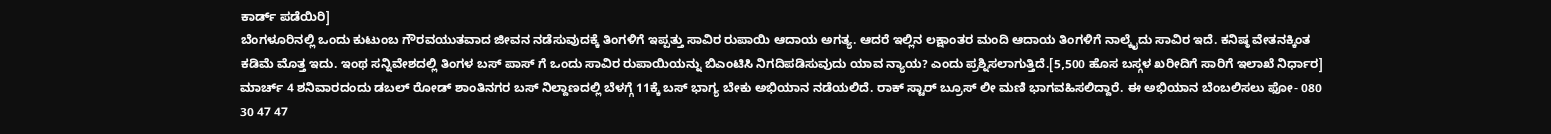ಕಾರ್ಡ್ ಪಡೆಯಿರಿ]
ಬೆಂಗಳೂರಿನಲ್ಲಿ ಒಂದು ಕುಟುಂಬ ಗೌರವಯುತವಾದ ಜೀವನ ನಡೆಸುವುದಕ್ಕೆ ತಿಂಗಳಿಗೆ ಇಪ್ಪತ್ತು ಸಾವಿರ ರುಪಾಯಿ ಆದಾಯ ಅಗತ್ಯ. ಆದರೆ ಇಲ್ಲಿನ ಲಕ್ಷಾಂತರ ಮಂದಿ ಆದಾಯ ತಿಂಗಳಿಗೆ ನಾಲ್ಕೈದು ಸಾವಿರ ಇದೆ. ಕನಿಷ್ಠ ವೇತನಕ್ಕಿಂತ ಕಡಿಮೆ ಮೊತ್ತ ಇದು. ಇಂಥ ಸನ್ನಿವೇಶದಲ್ಲಿ ತಿಂಗಳ ಬಸ್ ಪಾಸ್ ಗೆ ಒಂದು ಸಾವಿರ ರುಪಾಯಿಯನ್ನು ಬಿಎಂಟಿಸಿ ನಿಗದಿಪಡಿಸುವುದು ಯಾವ ನ್ಯಾಯ? ಎಂದು ಪ್ರಶ್ನಿಸಲಾಗುತ್ತಿದೆ.[5,500 ಹೊಸ ಬಸ್ಗಳ ಖರೀದಿಗೆ ಸಾರಿಗೆ ಇಲಾಖೆ ನಿರ್ಧಾರ]
ಮಾರ್ಚ್ 4 ಶನಿವಾರದಂದು ಡಬಲ್ ರೋಡ್ ಶಾಂತಿನಗರ ಬಸ್ ನಿಲ್ದಾಣದಲ್ಲಿ ಬೆಳಗ್ಗೆ 11ಕ್ಕೆ ಬಸ್ ಭಾಗ್ಯ ಬೇಕು ಅಭಿಯಾನ ನಡೆಯಲಿದೆ. ರಾಕ್ ಸ್ಟಾರ್ ಬ್ರೂಸ್ ಲೀ ಮಣಿ ಭಾಗವಹಿಸಲಿದ್ದಾರೆ. ಈ ಅಭಿಯಾನ ಬೆಂಬಲಿಸಲು ಫೋ- 080 30 47 47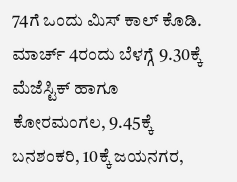74ಗೆ ಒಂದು ಮಿಸ್ ಕಾಲ್ ಕೊಡಿ. ಮಾರ್ಚ್ 4ರಂದು ಬೆಳಗ್ಗೆ 9.30ಕ್ಕೆ ಮೆಜೆಸ್ಟಿಕ್ ಹಾಗೂ ಕೋರಮಂಗಲ, 9.45ಕ್ಕೆ ಬನಶಂಕರಿ, 10ಕ್ಕೆ ಜಯನಗರ,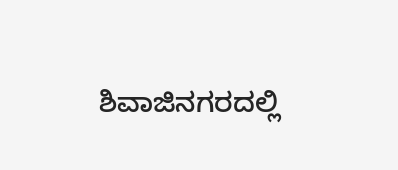ಶಿವಾಜಿನಗರದಲ್ಲಿ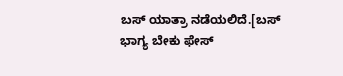ಬಸ್ ಯಾತ್ರಾ ನಡೆಯಲಿದೆ.[ಬಸ್ ಭಾಗ್ಯ ಬೇಕು ಫೇಸ್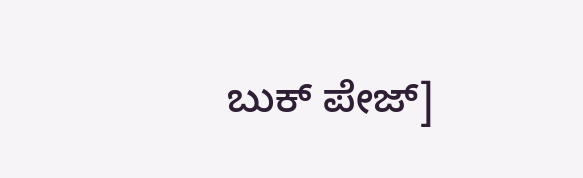ಬುಕ್ ಪೇಜ್]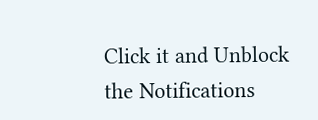Click it and Unblock the Notifications